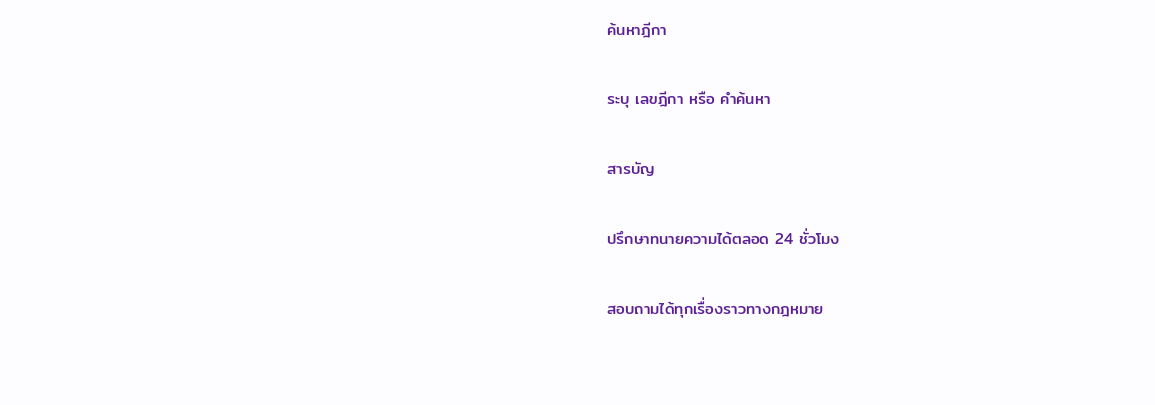ค้นหาฎีกา

ระบุ เลขฎีกา หรือ คำค้นหา

สารบัญ

ปรึกษาทนายความได้ตลอด 24 ชั่วโมง

สอบถามได้ทุกเรื่องราวทางกฎหมาย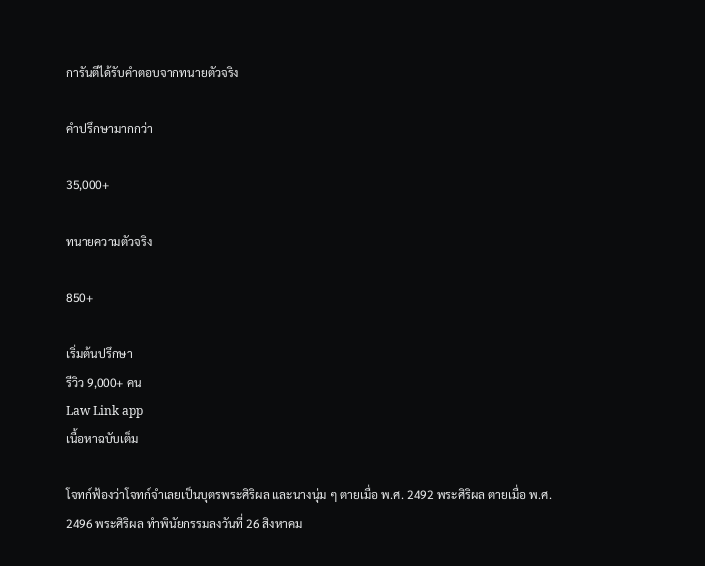การันตีได้รับคำตอบจากทนายตัวจริง

คำปรึกษามากกว่า

35,000+

ทนายความตัวจริง

850+

เริ่มต้นปรึกษา
รีวิว 9,000+ คน
Law Link app
เนื้อหาฉบับเต็ม

โจทก์ฟ้องว่าโจทก์จำเลยเป็นบุตรพระศิริผล และนางนุ่ม ๆ ตายเมื่อ พ.ศ. 2492 พระศิริผล ตายเมื่อ พ.ศ. 2496 พระศิริผล ทำพินัยกรรมลงวันที่ 26 สิงหาคม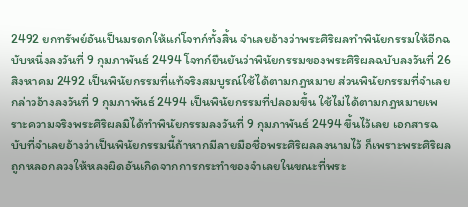2492 ยกทรัพย์อันเป็นมรดกให้แก่โจทก์ทั้งสิ้น จำเลยอ้างว่าพระศิริผลทำพินัยกรรมให้อีกฉบับหนึ่งลงวันที่ 9 กุมภาพันธ์ 2494 โจทก์ยืนยันว่าพินัยกรรมของพระศิริผลฉบับลงวันที่ 26 สิงหาคม 2492 เป็นพินัยกรรมที่แท้จริงสมบูรณ์ใช้ได้ตามกฎหมาย ส่วนพินัยกรรมที่จำเลยกล่าวอ้างลงวันที่ 9 กุมภาพันธ์ 2494 เป็นพินัยกรรมที่ปลอมขึ้น ใช้ไม่ได้ตามกฎหมายเพราะความจริงพระศิริผลมิได้ทำพินัยกรรมลงวันที่ 9 กุมภาพันธ์ 2494 ขึ้นไว้เลย เอกสารฉบับที่จำเลยอ้างว่าเป็นพินัยกรรมนี้ถ้าหากมีลายมือชื่อพระศิริผลลงนามไว้ ก็เพราะพระศิริผลถูกหลอกลวงให้หลงผิดอันเกิดจากการกระทำของจำเลยในขณะที่พระ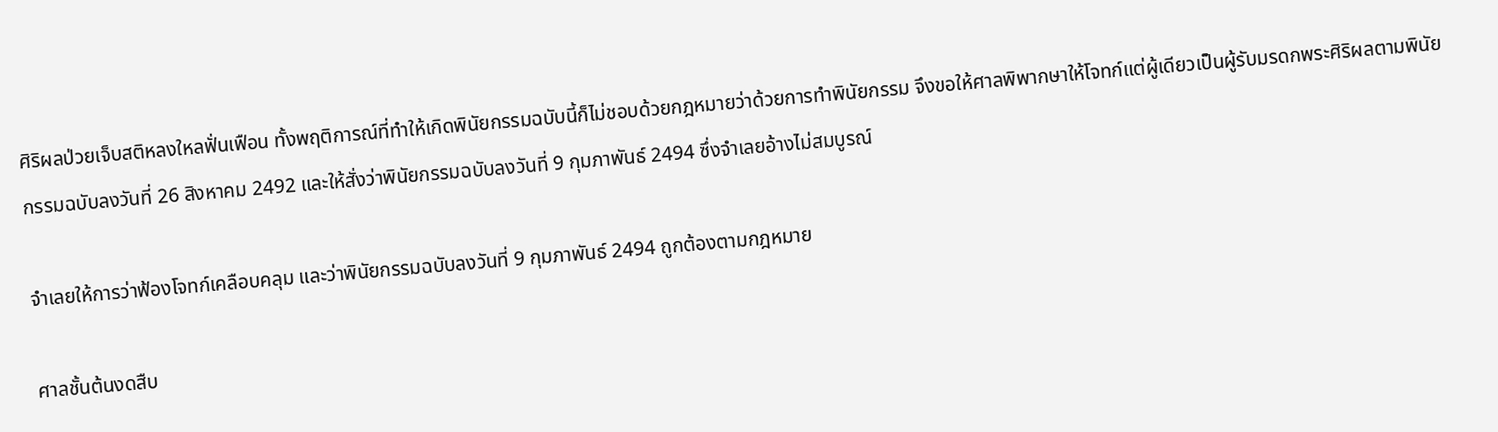ศิริผลป่วยเจ็บสติหลงใหลฟั่นเฟือน ทั้งพฤติการณ์ที่ทำให้เกิดพินัยกรรมฉบับนี้ก็ไม่ชอบด้วยกฎหมายว่าด้วยการทำพินัยกรรม จึงขอให้ศาลพิพากษาให้โจทก์แต่ผู้เดียวเป็นผู้รับมรดกพระศิริผลตามพินัยกรรมฉบับลงวันที่ 26 สิงหาคม 2492 และให้สั่งว่าพินัยกรรมฉบับลงวันที่ 9 กุมภาพันธ์ 2494 ซึ่งจำเลยอ้างไม่สมบูรณ์

จำเลยให้การว่าฟ้องโจทก์เคลือบคลุม และว่าพินัยกรรมฉบับลงวันที่ 9 กุมภาพันธ์ 2494 ถูกต้องตามกฎหมาย

ศาลชั้นต้นงดสืบ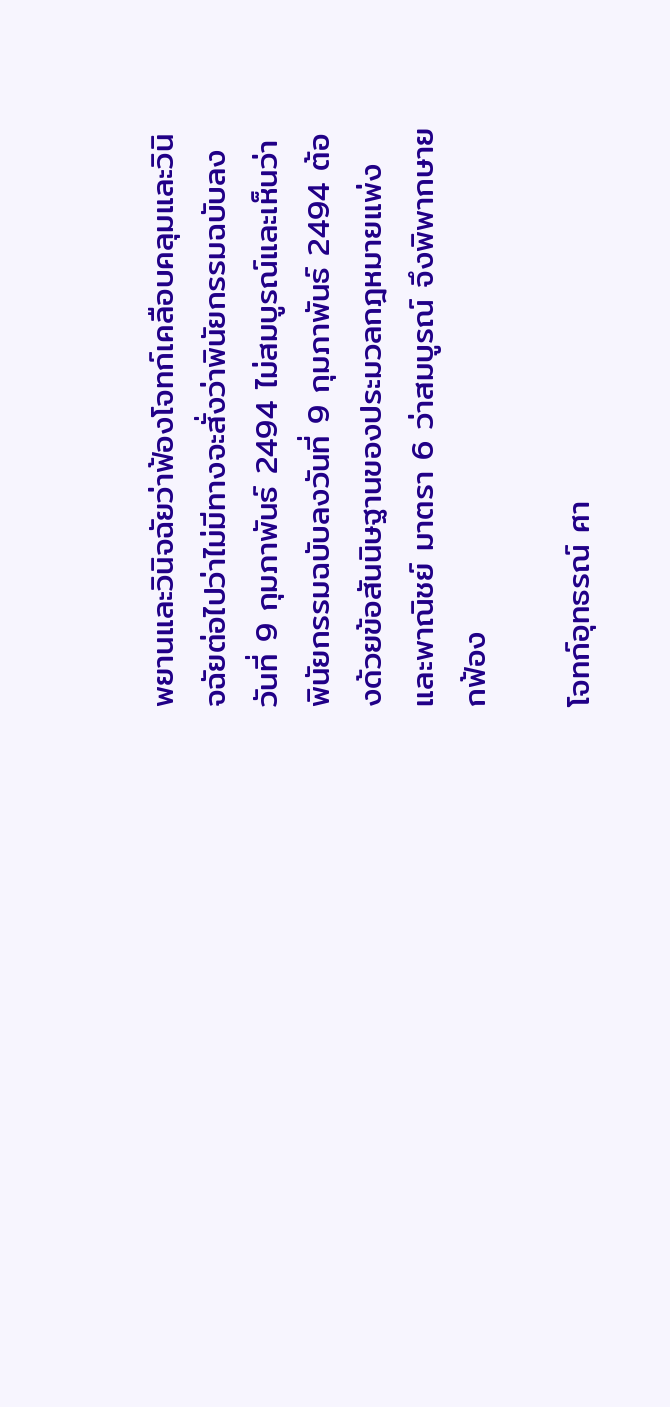พยานและวินิจฉัยว่าฟ้องโจทก์เคลือบคลุมและวินิจฉัยต่อไปว่าไม่มีทางจะสั่งว่าพินัยกรรมฉบับลงวันที่ 9 กุมภาพันธ์ 2494 ไม่สมบูรณ์และเห็นว่าพินัยกรรมฉบับลงวันที่ 9 กุมภาพันธ์ 2494 ต้องด้วยข้อสันนิษฐานของประมวลกฎหมายแพ่งและพาณิชย์ มาตรา 6 ว่าสมบูรณ์ จึงพิพากษายกฟ้อง

โจทก์อุทธรณ์ ศา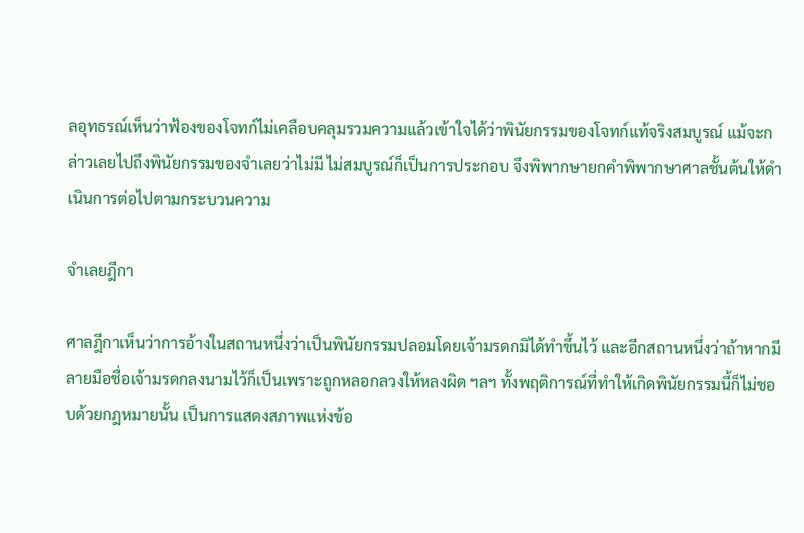ลอุทธรณ์เห็นว่าฟ้องของโจทก์ไม่เคลือบคลุมรวมความแล้วเข้าใจได้ว่าพินัยกรรมของโจทก์แท้จริงสมบูรณ์ แม้จะกล่าวเลยไปถึงพินัยกรรมของจำเลยว่าไม่มี ไม่สมบูรณ์ก็เป็นการประกอบ จึงพิพากษายกคำพิพากษาศาลชั้นต้นให้ดำเนินการต่อไปตามกระบวนความ

จำเลยฎีกา

ศาลฎีกาเห็นว่าการอ้างในสถานหนึ่งว่าเป็นพินัยกรรมปลอมโดยเจ้ามรดกมิได้ทำขึ้นไว้ และอีกสถานหนึ่งว่าถ้าหากมีลายมือชื่อเจ้ามรดกลงนามไว้ก็เป็นเพราะถูกหลอกลวงให้หลงผิด ฯลฯ ทั้งพฤติการณ์ที่ทำให้เกิดพินัยกรรมนี้ก็ไม่ชอบด้วยกฎหมายนั้น เป็นการแสดงสภาพแห่งข้อ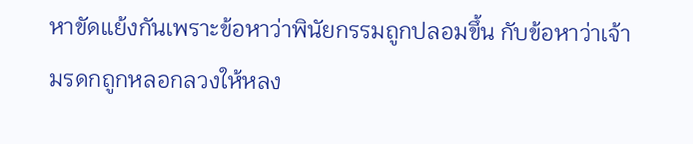หาขัดแย้งกันเพราะข้อหาว่าพินัยกรรมถูกปลอมขึ้น กับข้อหาว่าเจ้ามรดกถูกหลอกลวงให้หลง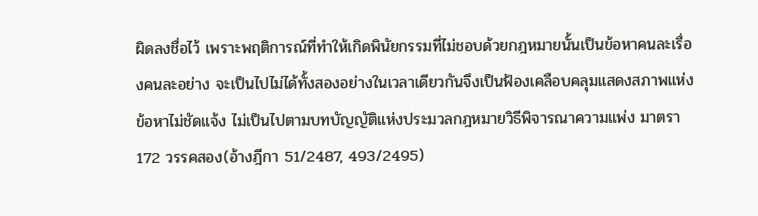ผิดลงชื่อไว้ เพราะพฤติการณ์ที่ทำให้เกิดพินัยกรรมที่ไม่ชอบด้วยกฎหมายนั้นเป็นข้อหาคนละเรื่องคนละอย่าง จะเป็นไปไม่ได้ทั้งสองอย่างในเวลาเดียวกันจึงเป็นฟ้องเคลือบคลุมแสดงสภาพแห่งข้อหาไม่ชัดแจ้ง ไม่เป็นไปตามบทบัญญัติแห่งประมวลกฎหมายวิธีพิจารณาความแพ่ง มาตรา 172 วรรคสอง(อ้างฎีกา 51/2487, 493/2495)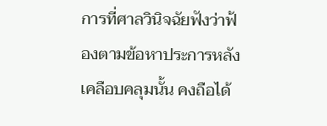การที่ศาลวินิจฉัยฟังว่าฟ้องตามข้อหาประการหลังเคลือบคลุมนั้น คงถือได้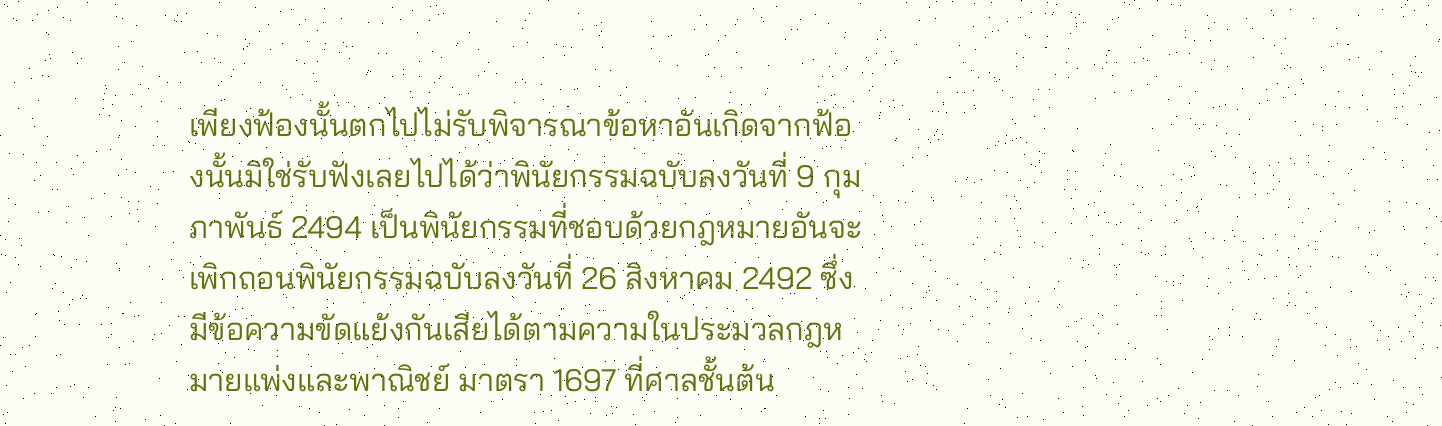เพียงฟ้องนั้นตกไปไม่รับพิจารณาข้อหาอันเกิดจากฟ้องนั้นมิใช่รับฟังเลยไปได้ว่าพินัยกรรมฉบับลงวันที่ 9 กุมภาพันธ์ 2494 เป็นพินัยกรรมที่ชอบด้วยกฎหมายอันจะเพิกถอนพินัยกรรมฉบับลงวันที่ 26 สิงหาคม 2492 ซึ่งมีข้อความขัดแย้งกันเสียได้ตามความในประมวลกฎหมายแพ่งและพาณิชย์ มาตรา 1697 ที่ศาลชั้นต้น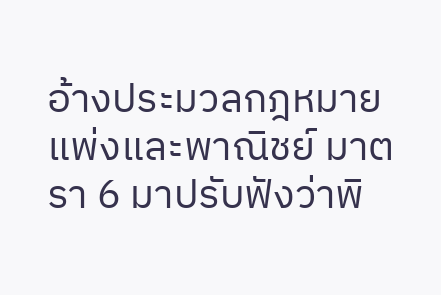อ้างประมวลกฎหมายแพ่งและพาณิชย์ มาตรา 6 มาปรับฟังว่าพิ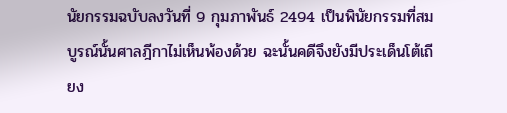นัยกรรมฉบับลงวันที่ 9 กุมภาพันธ์ 2494 เป็นพินัยกรรมที่สมบูรณ์นั้นศาลฎีกาไม่เห็นพ้องด้วย ฉะนั้นคดีจึงยังมีประเด็นโต้เถียง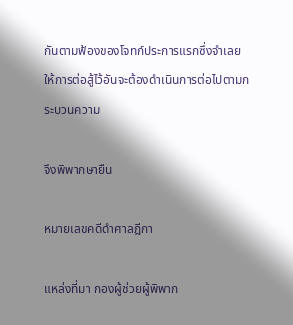กันตามฟ้องของโจทก์ประการแรกซึ่งจำเลยให้การต่อสู้ไว้อันจะต้องดำเนินการต่อไปตามกระบวนความ

จึงพิพากษายืน

หมายเลขคดีดำศาลฎีกา

แหล่งที่มา กองผู้ช่วยผู้พิพาก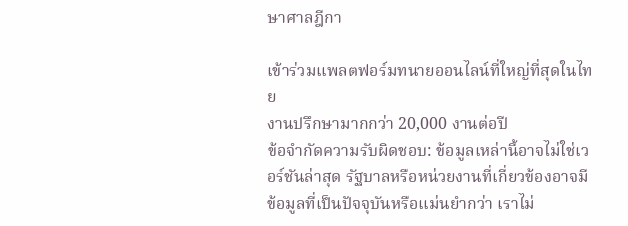ษาศาลฎีกา

เข้าร่วมแพลตฟอร์มทนายออนไลน์ที่ใหญ่ที่สุดในไทย
งานปรึกษามากกว่า 20,000 งานต่อปี
ข้อจำกัดความรับผิดชอบ: ข้อมูลเหล่านี้อาจไม่ใช่เวอร์ชันล่าสุด รัฐบาลหรือหน่วยงานที่เกี่ยวข้องอาจมีข้อมูลที่เป็นปัจจุบันหรือแม่นยำกว่า เราไม่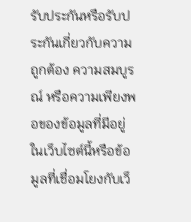รับประกันหรือรับประกันเกี่ยวกับความถูกต้อง ความสมบูรณ์ หรือความเพียงพอของข้อมูลที่มีอยู่ในเว็บไซต์นี้หรือข้อมูลที่เชื่อมโยงกับเว็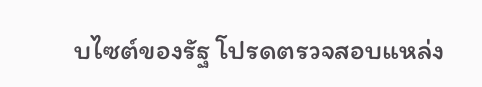บไซต์ของรัฐ โปรดตรวจสอบแหล่ง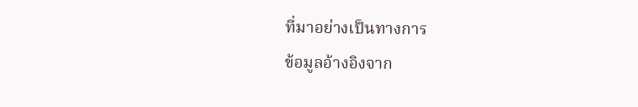ที่มาอย่างเป็นทางการ
ข้อมูลอ้างอิงจาก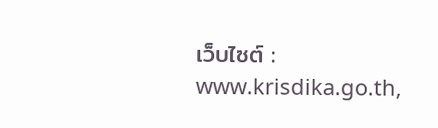เว็บไซต์ : www.krisdika.go.th,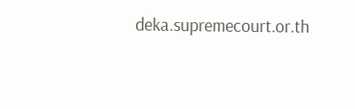deka.supremecourt.or.th